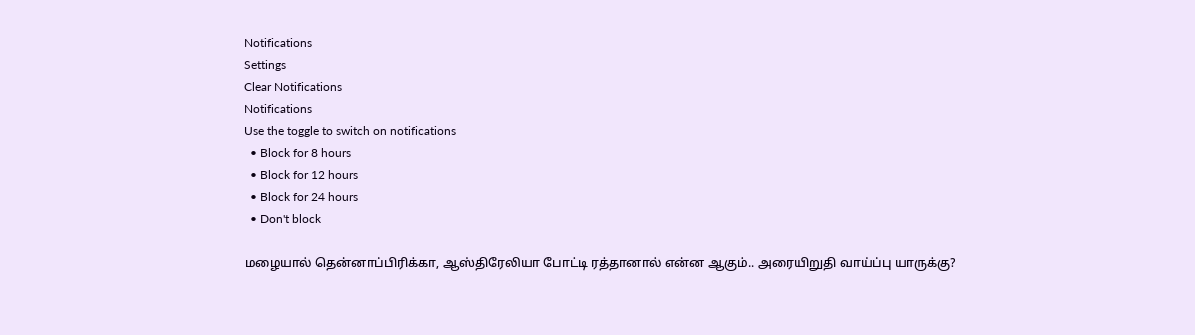Notifications
Settings
Clear Notifications
Notifications
Use the toggle to switch on notifications
  • Block for 8 hours
  • Block for 12 hours
  • Block for 24 hours
  • Don't block

மழையால் தென்னாப்பிரிக்கா, ஆஸ்திரேலியா போட்டி ரத்தானால் என்ன ஆகும்.. அரையிறுதி வாய்ப்பு யாருக்கு?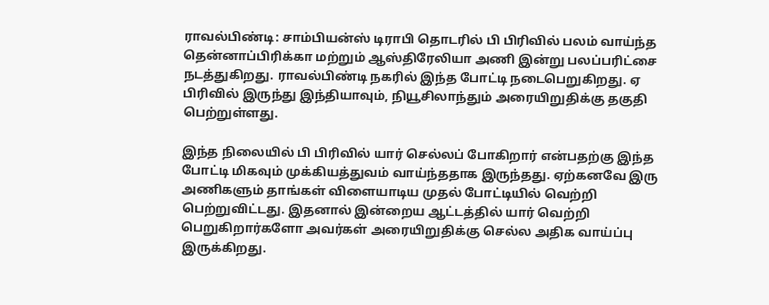ராவல்பிண்டி: சாம்பியன்ஸ் டிராபி தொடரில் பி பிரிவில் பலம் வாய்ந்த தென்னாப்பிரிக்கா மற்றும் ஆஸ்திரேலியா அணி இன்று பலப்பரிட்சை நடத்துகிறது. ராவல்பிண்டி நகரில் இந்த போட்டி நடைபெறுகிறது. ஏ பிரிவில் இருந்து இந்தியாவும், நியூசிலாந்தும் அரையிறுதிக்கு தகுதி பெற்றுள்ளது.

இந்த நிலையில் பி பிரிவில் யார் செல்லப் போகிறார் என்பதற்கு இந்த போட்டி மிகவும் முக்கியத்துவம் வாய்ந்ததாக இருந்தது. ஏற்கனவே இரு அணிகளும் தாங்கள் விளையாடிய முதல் போட்டியில் வெற்றி பெற்றுவிட்டது. இதனால் இன்றைய ஆட்டத்தில் யார் வெற்றி பெறுகிறார்களோ அவர்கள் அரையிறுதிக்கு செல்ல அதிக வாய்ப்பு இருக்கிறது.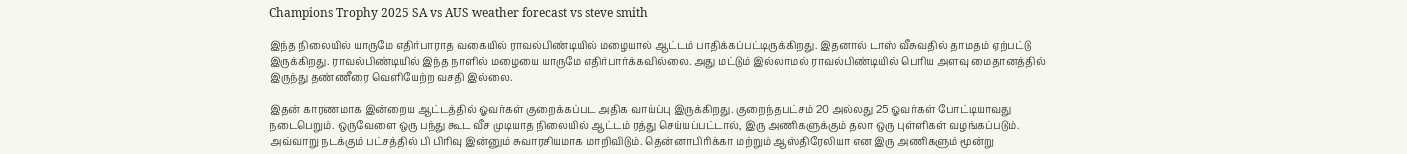Champions Trophy 2025 SA vs AUS weather forecast vs steve smith

இந்த நிலையில் யாருமே எதிர்பாராத வகையில் ராவல்பிண்டியில் மழையால் ஆட்டம் பாதிக்கப்பட்டிருக்கிறது. இதனால் டாஸ் வீசுவதில் தாமதம் ஏற்பட்டு இருக்கிறது. ராவல்பிண்டியில் இந்த நாளில் மழையை யாருமே எதிர்பார்க்கவில்லை. அது மட்டும் இல்லாமல் ராவல்பிண்டியில் பெரிய அளவு மைதானத்தில் இருந்து தண்ணீரை வெளியேற்ற வசதி இல்லை.

இதன் காரணமாக இன்றைய ஆட்டத்தில் ஓவர்கள் குறைக்கப்பட அதிக வாய்ப்பு இருக்கிறது. குறைந்தபட்சம் 20 அல்லது 25 ஓவர்கள் போட்டியாவது நடைபெறும். ஒருவேளை ஒரு பந்து கூட வீச முடியாத நிலையில் ஆட்டம் ரத்து செய்யப்பட்டால், இரு அணிகளுக்கும் தலா ஒரு புள்ளிகள் வழங்கப்படும். அவ்வாறு நடக்கும் பட்சத்தில் பி பிரிவு இன்னும் சுவாரசியமாக மாறிவிடும். தென்னாபிரிக்கா மற்றும் ஆஸ்திரேலியா என இரு அணிகளும் மூன்று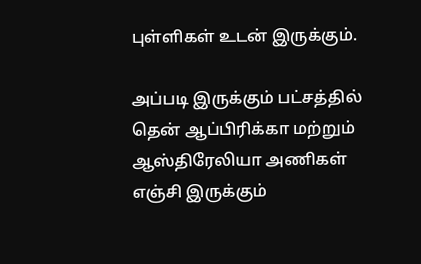புள்ளிகள் உடன் இருக்கும்.

அப்படி இருக்கும் பட்சத்தில் தென் ஆப்பிரிக்கா மற்றும் ஆஸ்திரேலியா அணிகள் எஞ்சி இருக்கும்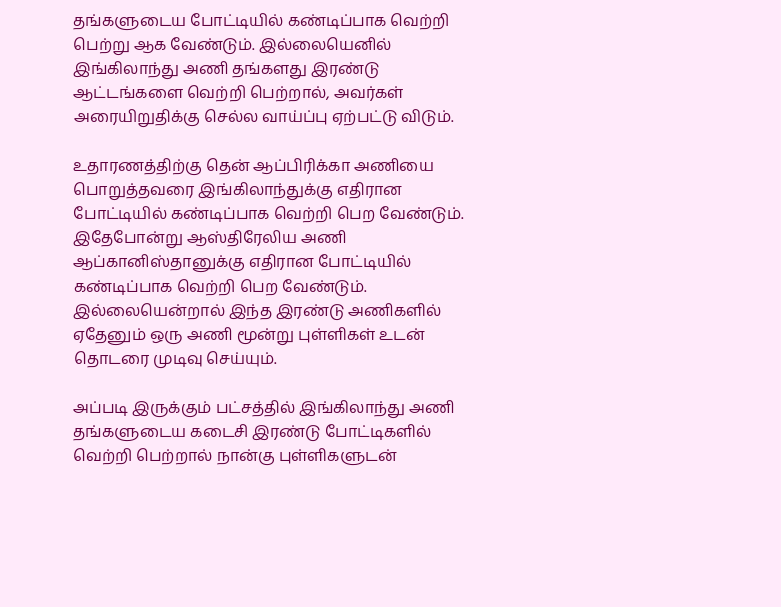தங்களுடைய போட்டியில் கண்டிப்பாக வெற்றி பெற்று ஆக வேண்டும். இல்லையெனில் இங்கிலாந்து அணி தங்களது இரண்டு ஆட்டங்களை வெற்றி பெற்றால், அவர்கள் அரையிறுதிக்கு செல்ல வாய்ப்பு ஏற்பட்டு விடும்.

உதாரணத்திற்கு தென் ஆப்பிரிக்கா அணியை பொறுத்தவரை இங்கிலாந்துக்கு எதிரான போட்டியில் கண்டிப்பாக வெற்றி பெற வேண்டும். இதேபோன்று ஆஸ்திரேலிய அணி ஆப்கானிஸ்தானுக்கு எதிரான போட்டியில் கண்டிப்பாக வெற்றி பெற வேண்டும். இல்லையென்றால் இந்த இரண்டு அணிகளில் ஏதேனும் ஒரு அணி மூன்று புள்ளிகள் உடன் தொடரை முடிவு செய்யும்.

அப்படி இருக்கும் பட்சத்தில் இங்கிலாந்து அணி தங்களுடைய கடைசி இரண்டு போட்டிகளில் வெற்றி பெற்றால் நான்கு புள்ளிகளுடன்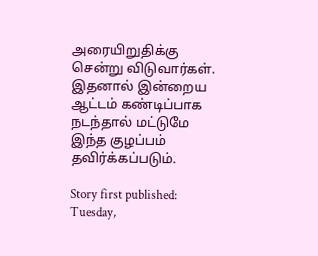அரையிறுதிக்கு சென்று விடுவார்கள். இதனால் இன்றைய ஆட்டம் கண்டிப்பாக நடந்தால் மட்டுமே இந்த குழப்பம் தவிர்க்கப்படும்.

Story first published: Tuesday,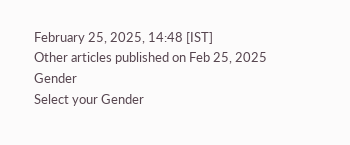February 25, 2025, 14:48 [IST]
Other articles published on Feb 25, 2025
Gender
Select your Gender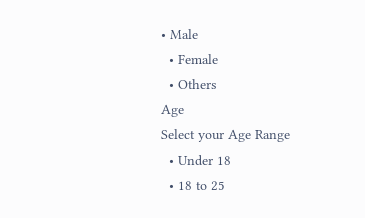• Male
  • Female
  • Others
Age
Select your Age Range
  • Under 18
  • 18 to 25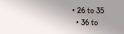• 26 to 35
  • 36 to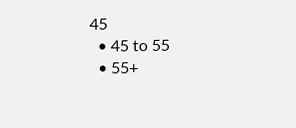45
  • 45 to 55
  • 55+